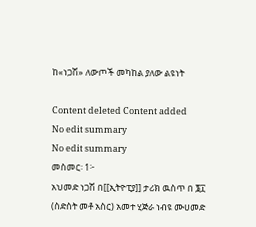ከ«ነጋሽ» ለውጦች መካከል ያለው ልዩነት

Content deleted Content added
No edit summary
No edit summary
መስመር፡ 1፦
አህመድ ነጋሽ በ[[ኢትዮፒያ]] ታሪክ ዉስጥ በ ፮፲ (ስድስት መቶ አስር) አመተ ሂጅራ ነብዩ ሙሀመድ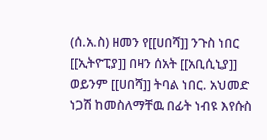(ሰ.አ.ስ) ዘመን የ[[ሀበሻ]] ንጉስ ነበር [[ኢትዮፒያ]] በዛን ሰአት [[አቢሲኒያ]] ወይንም [[ሀበሻ]] ትባል ነበር. አህመድ ነጋሽ ከመስለማቸዉ በፊት ነብዩ እየሱስ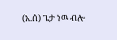(አ.ሰ) ጌታ ነዉ ብሎ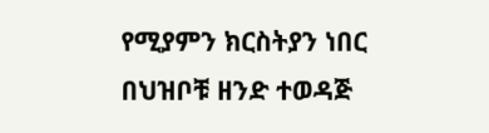የሚያምን ክርስትያን ነበር በህዝቦቹ ዘንድ ተወዳጅ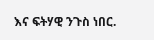እና ፍትሃዊ ንጉስ ነበር.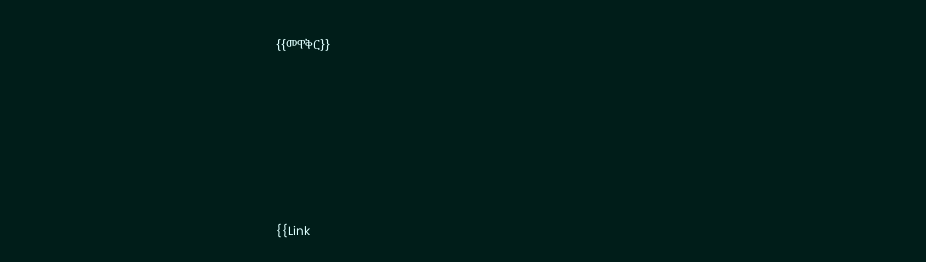{{መዋቅር}}






{{Link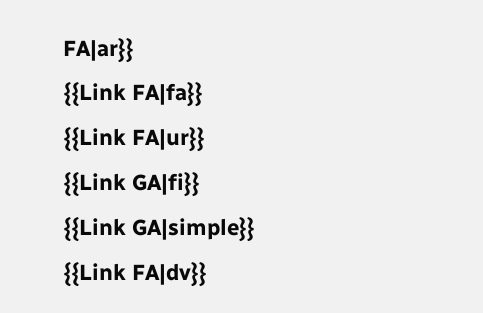FA|ar}}
{{Link FA|fa}}
{{Link FA|ur}}
{{Link GA|fi}}
{{Link GA|simple}}
{{Link FA|dv}}